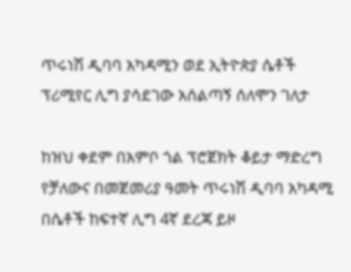ጥሩነሽ ዲባባ አካዳሚን ወደ ኢትዮጵያ ሴቶች ፕሪሚየር ሊግ ያሳደገው አሰልጣኝ ሰለሞን ገለታ

ከዝህ ቀደም በአምቦ ጎል ፕሮጀክት ቆይታ ማድረግ የቻለውና በመጀመሪያ ዓመት ጥሩነሽ ዲባባ አካዳሚ በሴቶች ከፍተኛ ሊግ 4ኛ ደረጃ ይዞ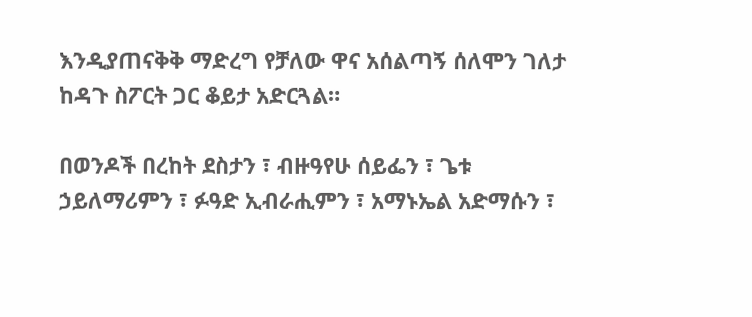እንዲያጠናቅቅ ማድረግ የቻለው ዋና አሰልጣኝ ሰለሞን ገለታ ከዳጉ ስፖርት ጋር ቆይታ አድርጓል።

በወንዶች በረከት ደስታን ፣ ብዙዓየሁ ሰይፌን ፣ ጌቱ ኃይለማሪምን ፣ ፉዓድ ኢብራሒምን ፣ አማኑኤል አድማሱን ፣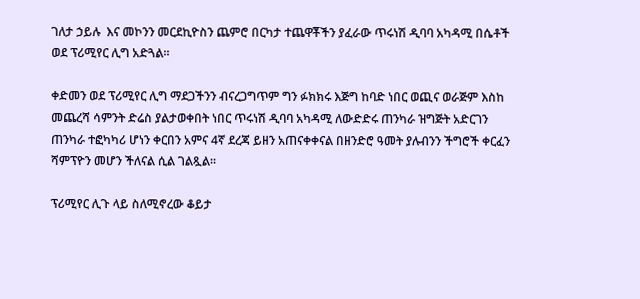ገለታ ኃይሉ  እና መኮንን መርደኪዮስን ጨምሮ በርካታ ተጨዋቾችን ያፈራው ጥሩነሽ ዲባባ አካዳሚ በሴቶች ወደ ፕሪሚየር ሊግ አድጓል።

ቀድመን ወደ ፕሪሚየር ሊግ ማደጋችንን ብናረጋግጥም ግን ፉክክሩ እጅግ ከባድ ነበር ወጪና ወራጅም እስከ መጨረሻ ሳምንት ድሬስ ያልታወቀበት ነበር ጥሩነሽ ዲባባ አካዳሚ ለውድድሩ ጠንካራ ዝግጅት አድርገን ጠንካራ ተፎካካሪ ሆነን ቀርበን አምና 4ኛ ደረጃ ይዘን አጠናቀቀናል በዘንድሮ ዓመት ያሉብንን ችግሮች ቀርፈን ሻምፕዮን መሆን ችለናል ሲል ገልጿል።

ፕሪሚየር ሊጉ ላይ ስለሚኖረው ቆይታ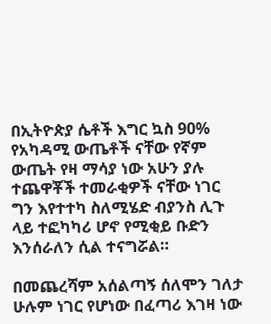በኢትዮጵያ ሴቶች እግር ኳስ 90% የአካዳሚ ውጤቶች ናቸው የኛም ውጤት የዛ ማሳያ ነው አሁን ያሉ ተጨዋቾች ተመራቂዎች ናቸው ነገር ግን እየተተካ ስለሚሄድ ብያንስ ሊጉ ላይ ተፎካካሪ ሆኖ የሚቂይ ቡድን እንሰራለን ሲል ተናግሯል።

በመጨረሻም አሰልጣኝ ሰለሞን ገለታ ሁሉም ነገር የሆነው በፈጣሪ እገዛ ነው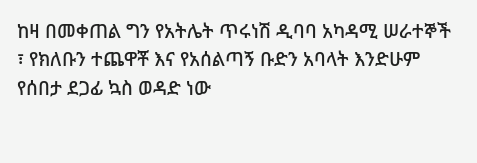ከዛ በመቀጠል ግን የአትሌት ጥሩነሽ ዲባባ አካዳሚ ሠራተኞች ፣ የክለቡን ተጨዋቾ እና የአሰልጣኝ ቡድን አባላት እንድሁም የሰበታ ደጋፊ ኳስ ወዳድ ነው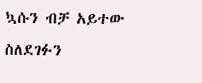ኳሱን ብቻ አይተው ስለደገፉን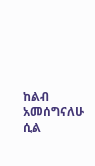ከልብ አመሰግናለሁ ሲል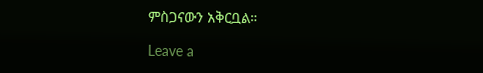ምስጋናውን አቅርቧል።

Leave a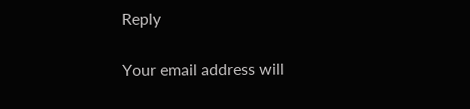Reply

Your email address will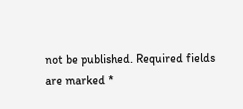not be published. Required fields are marked *